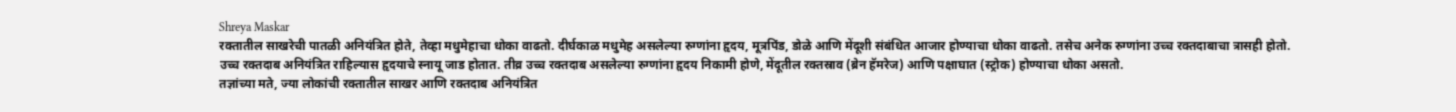Shreya Maskar
रक्तातील साखरेची पातळी अनियंत्रित होते, तेव्हा मधुमेहाचा धोका वाढतो. दीर्घकाळ मधुमेह असलेल्या रुग्णांना हृदय, मूत्रपिंड, डोळे आणि मेंदूशी संबंधित आजार होण्याचा धोका वाढतो. तसेच अनेक रुग्णांना उच्च रक्तदाबाचा त्रासही होतो.
उच्च रक्तदाब अनियंत्रित राहिल्यास हृदयाचे स्नायू जाड होतात. तीव्र उच्च रक्तदाब असलेल्या रुग्णांना हृदय निकामी होणे, मेंदूतील रक्तस्राव (ब्रेन हॅमरेज) आणि पक्षाघात (स्ट्रोक) होण्याचा धोका असतो.
तज्ञांच्या मते, ज्या लोकांची रक्तातील साखर आणि रक्तदाब अनियंत्रित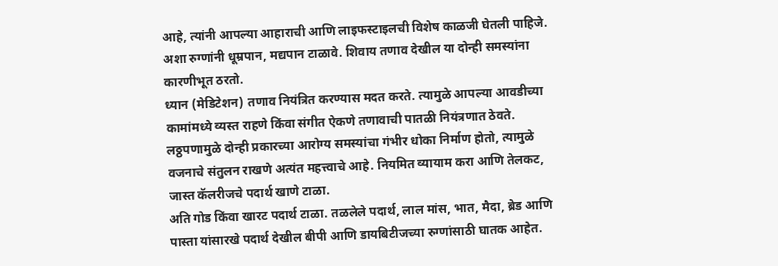आहे, त्यांनी आपल्या आहाराची आणि लाइफस्टाइलची विशेष काळजी घेतली पाहिजे. अशा रुग्णांनी धूम्रपान, मद्यपान टाळावे. शिवाय तणाव देखील या दोन्ही समस्यांना कारणीभूत ठरतो.
ध्यान (मेडिटेशन) तणाव नियंत्रित करण्यास मदत करते. त्यामुळे आपल्या आवडीच्या कामांमध्ये व्यस्त राहणे किंवा संगीत ऐकणे तणावाची पातळी नियंत्रणात ठेवते.
लठ्ठपणामुळे दोन्ही प्रकारच्या आरोग्य समस्यांचा गंभीर धोका निर्माण होतो, त्यामुळे वजनाचे संतुलन राखणे अत्यंत महत्त्वाचे आहे. नियमित व्यायाम करा आणि तेलकट, जास्त कॅलरीजचे पदार्थ खाणे टाळा.
अति गोड किंवा खारट पदार्थ टाळा. तळलेले पदार्थ, लाल मांस, भात, मैदा, ब्रेड आणि पास्ता यांसारखे पदार्थ देखील बीपी आणि डायबिटीजच्या रुग्णांसाठी घातक आहेत.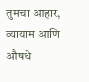तुमचा आहार, व्यायाम आणि औषधे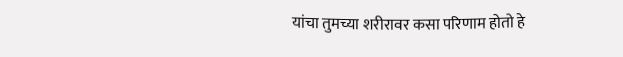यांचा तुमच्या शरीरावर कसा परिणाम होतो हे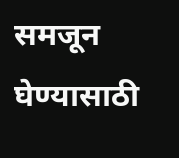समजून घेण्यासाठी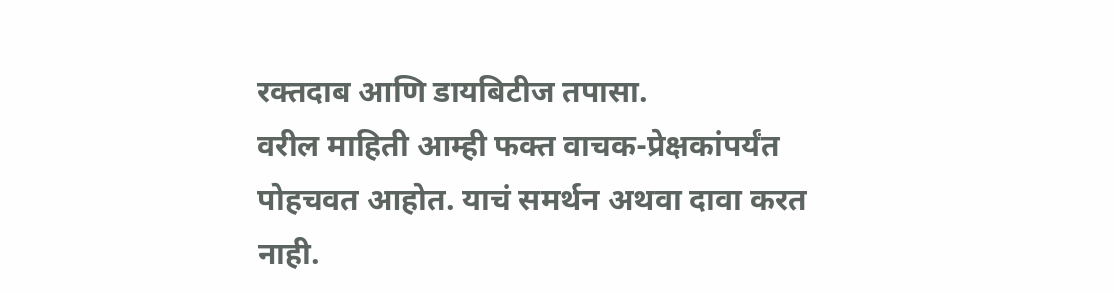रक्तदाब आणि डायबिटीज तपासा.
वरील माहिती आम्ही फक्त वाचक-प्रेक्षकांपर्यंत पोहचवत आहोत. याचं समर्थन अथवा दावा करत नाही.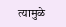त्यामुळे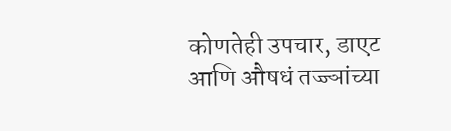कोणतेही उपचार, डाएट आणि औषधं तज्ज्ञांच्या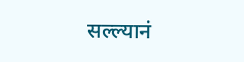सल्ल्यानं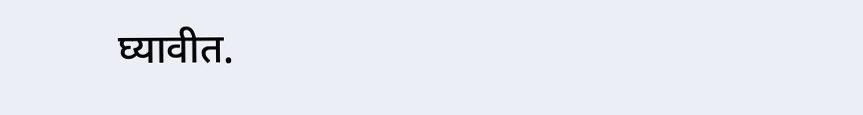घ्यावीत.